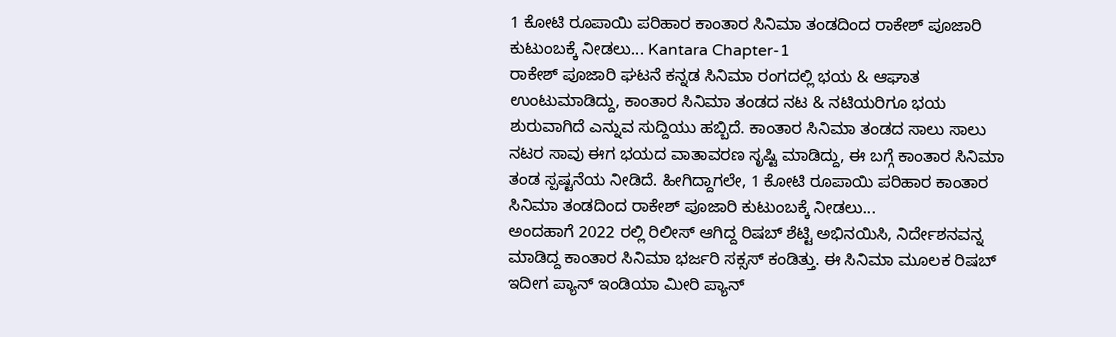1 ಕೋಟಿ ರೂಪಾಯಿ ಪರಿಹಾರ ಕಾಂತಾರ ಸಿನಿಮಾ ತಂಡದಿಂದ ರಾಕೇಶ್ ಪೂಜಾರಿ ಕುಟುಂಬಕ್ಕೆ ನೀಡಲು... Kantara Chapter-1
ರಾಕೇಶ್ ಪೂಜಾರಿ ಘಟನೆ ಕನ್ನಡ ಸಿನಿಮಾ ರಂಗದಲ್ಲಿ ಭಯ & ಆಘಾತ ಉಂಟುಮಾಡಿದ್ದು, ಕಾಂತಾರ ಸಿನಿಮಾ ತಂಡದ ನಟ & ನಟಿಯರಿಗೂ ಭಯ ಶುರುವಾಗಿದೆ ಎನ್ನುವ ಸುದ್ದಿಯು ಹಬ್ಬಿದೆ. ಕಾಂತಾರ ಸಿನಿಮಾ ತಂಡದ ಸಾಲು ಸಾಲು ನಟರ ಸಾವು ಈಗ ಭಯದ ವಾತಾವರಣ ಸೃಷ್ಟಿ ಮಾಡಿದ್ದು, ಈ ಬಗ್ಗೆ ಕಾಂತಾರ ಸಿನಿಮಾ ತಂಡ ಸ್ಪಷ್ಟನೆಯ ನೀಡಿದೆ. ಹೀಗಿದ್ದಾಗಲೇ, 1 ಕೋಟಿ ರೂಪಾಯಿ ಪರಿಹಾರ ಕಾಂತಾರ ಸಿನಿಮಾ ತಂಡದಿಂದ ರಾಕೇಶ್ ಪೂಜಾರಿ ಕುಟುಂಬಕ್ಕೆ ನೀಡಲು...
ಅಂದಹಾಗೆ 2022 ರಲ್ಲಿ ರಿಲೀಸ್ ಆಗಿದ್ದ ರಿಷಬ್ ಶೆಟ್ಟಿ ಅಭಿನಯಿಸಿ, ನಿರ್ದೇಶನವನ್ನ ಮಾಡಿದ್ದ ಕಾಂತಾರ ಸಿನಿಮಾ ಭರ್ಜರಿ ಸಕ್ಸಸ್ ಕಂಡಿತ್ತು. ಈ ಸಿನಿಮಾ ಮೂಲಕ ರಿಷಬ್ ಇದೀಗ ಪ್ಯಾನ್ ಇಂಡಿಯಾ ಮೀರಿ ಪ್ಯಾನ್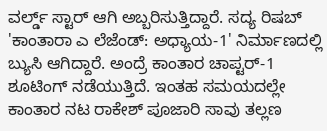ವರ್ಲ್ಡ್ ಸ್ಟಾರ್ ಆಗಿ ಅಬ್ಬರಿಸುತ್ತಿದ್ದಾರೆ. ಸದ್ಯ ರಿಷಬ್ 'ಕಾಂತಾರಾ ಎ ಲೆಜೆಂಡ್: ಅಧ್ಯಾಯ-1' ನಿರ್ಮಾಣದಲ್ಲಿ ಬ್ಯುಸಿ ಆಗಿದ್ದಾರೆ. ಅಂದ್ರೆ ಕಾಂತಾರ ಚಾಪ್ಟರ್-1 ಶೂಟಿಂಗ್ ನಡೆಯುತ್ತಿದೆ. ಇಂತಹ ಸಮಯದಲ್ಲೇ ಕಾಂತಾರ ನಟ ರಾಕೇಶ್ ಪೂಜಾರಿ ಸಾವು ತಲ್ಲಣ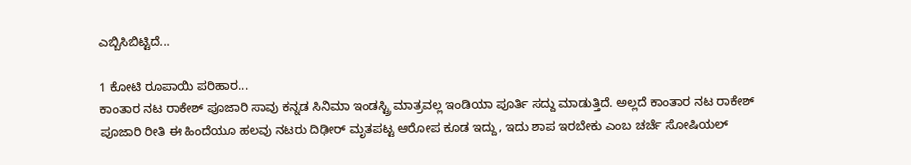ಎಬ್ಬಿಸಿಬಿಟ್ಟಿದೆ...

1 ಕೋಟಿ ರೂಪಾಯಿ ಪರಿಹಾರ...
ಕಾಂತಾರ ನಟ ರಾಕೇಶ್ ಪೂಜಾರಿ ಸಾವು ಕನ್ನಡ ಸಿನಿಮಾ ಇಂಡಸ್ಟ್ರಿ ಮಾತ್ರವಲ್ಲ ಇಂಡಿಯಾ ಪೂರ್ತಿ ಸದ್ದು ಮಾಡುತ್ತಿದೆ. ಅಲ್ಲದೆ ಕಾಂತಾರ ನಟ ರಾಕೇಶ್ ಪೂಜಾರಿ ರೀತಿ ಈ ಹಿಂದೆಯೂ ಹಲವು ನಟರು ದಿಢೀರ್ ಮೃತಪಟ್ಟ ಆರೋಪ ಕೂಡ ಇದ್ದು, ಇದು ಶಾಪ ಇರಬೇಕು ಎಂಬ ಚರ್ಚೆ ಸೋಷಿಯಲ್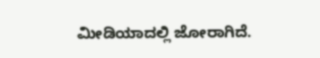ಮೀಡಿಯಾದಲ್ಲಿ ಜೋರಾಗಿದೆ.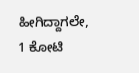ಹೀಗಿದ್ದಾಗಲೇ, 1 ಕೋಟಿ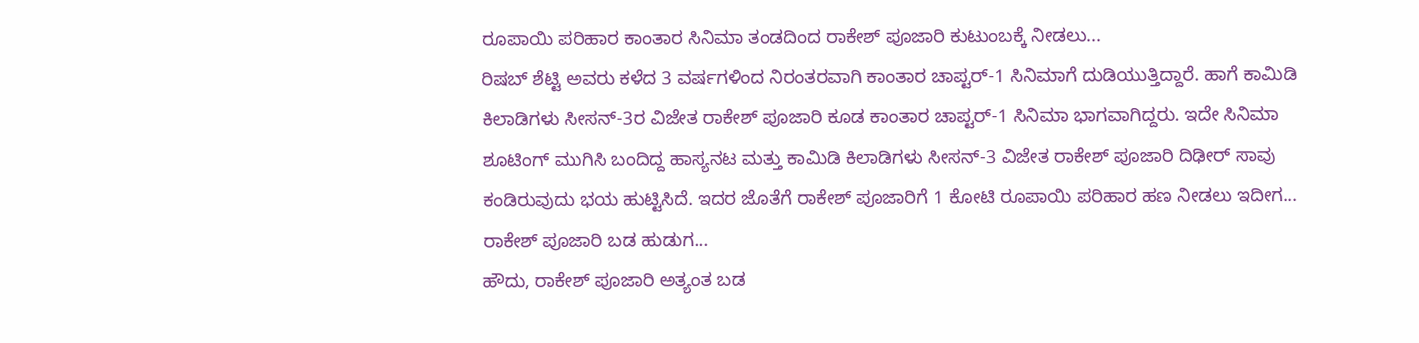ರೂಪಾಯಿ ಪರಿಹಾರ ಕಾಂತಾರ ಸಿನಿಮಾ ತಂಡದಿಂದ ರಾಕೇಶ್ ಪೂಜಾರಿ ಕುಟುಂಬಕ್ಕೆ ನೀಡಲು...
ರಿಷಬ್ ಶೆಟ್ಟಿ ಅವರು ಕಳೆದ 3 ವರ್ಷಗಳಿಂದ ನಿರಂತರವಾಗಿ ಕಾಂತಾರ ಚಾಪ್ಟರ್-1 ಸಿನಿಮಾಗೆ ದುಡಿಯುತ್ತಿದ್ದಾರೆ. ಹಾಗೆ ಕಾಮಿಡಿ ಕಿಲಾಡಿಗಳು ಸೀಸನ್-3ರ ವಿಜೇತ ರಾಕೇಶ್ ಪೂಜಾರಿ ಕೂಡ ಕಾಂತಾರ ಚಾಪ್ಟರ್-1 ಸಿನಿಮಾ ಭಾಗವಾಗಿದ್ದರು. ಇದೇ ಸಿನಿಮಾ ಶೂಟಿಂಗ್ ಮುಗಿಸಿ ಬಂದಿದ್ದ ಹಾಸ್ಯನಟ ಮತ್ತು ಕಾಮಿಡಿ ಕಿಲಾಡಿಗಳು ಸೀಸನ್-3 ವಿಜೇತ ರಾಕೇಶ್ ಪೂಜಾರಿ ದಿಢೀರ್ ಸಾವು ಕಂಡಿರುವುದು ಭಯ ಹುಟ್ಟಿಸಿದೆ. ಇದರ ಜೊತೆಗೆ ರಾಕೇಶ್ ಪೂಜಾರಿಗೆ 1 ಕೋಟಿ ರೂಪಾಯಿ ಪರಿಹಾರ ಹಣ ನೀಡಲು ಇದೀಗ...
ರಾಕೇಶ್ ಪೂಜಾರಿ ಬಡ ಹುಡುಗ...
ಹೌದು, ರಾಕೇಶ್ ಪೂಜಾರಿ ಅತ್ಯಂತ ಬಡ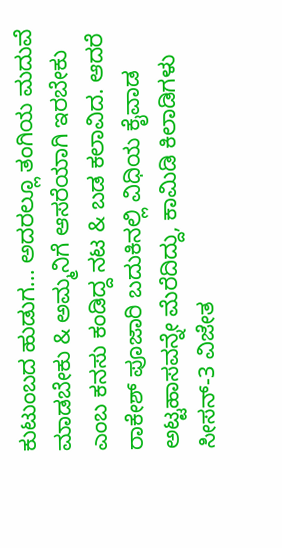ಕುಟುಂಬದ ಹುಡುಗ... ಅದರಲ್ಲೂ ತಂಗಿಯ ಮದುವೆ ಮಾಡಬೇಕು & ಅಮ್ಮನಿಗೆ ಆಸರೆಯಾಗಿ ಇರಬೇಕು ಎಂಬ ಕನಸು ಕಂಡಿದ್ದ ನಟ & ಬಡ ಕಲಾವಿದ. ಆದರೆ ರಾಕೇಶ್ ಪೂಜಾರಿ ಬದುಕಿನಲ್ಲಿ ವಿಧಿಯ ಕೈವಾಡ ಅಟ್ಟಹಾಸವನ್ನೇ ಮೆರೆದಿದ್ದು, ಕಾಮಿಡಿ ಕಿಲಾಡಿಗಳು ಸೀಸನ್-3 ವಿಜೇತ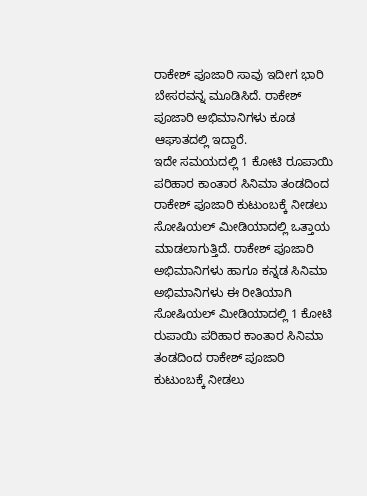ರಾಕೇಶ್ ಪೂಜಾರಿ ಸಾವು ಇದೀಗ ಭಾರಿ ಬೇಸರವನ್ನ ಮೂಡಿಸಿದೆ. ರಾಕೇಶ್ ಪೂಜಾರಿ ಅಭಿಮಾನಿಗಳು ಕೂಡ ಆಘಾತದಲ್ಲಿ ಇದ್ದಾರೆ.
ಇದೇ ಸಮಯದಲ್ಲಿ 1 ಕೋಟಿ ರೂಪಾಯಿ ಪರಿಹಾರ ಕಾಂತಾರ ಸಿನಿಮಾ ತಂಡದಿಂದ ರಾಕೇಶ್ ಪೂಜಾರಿ ಕುಟುಂಬಕ್ಕೆ ನೀಡಲು ಸೋಷಿಯಲ್ ಮೀಡಿಯಾದಲ್ಲಿ ಒತ್ತಾಯ ಮಾಡಲಾಗುತ್ತಿದೆ. ರಾಕೇಶ್ ಪೂಜಾರಿ ಅಭಿಮಾನಿಗಳು ಹಾಗೂ ಕನ್ನಡ ಸಿನಿಮಾ ಅಭಿಮಾನಿಗಳು ಈ ರೀತಿಯಾಗಿ ಸೋಷಿಯಲ್ ಮೀಡಿಯಾದಲ್ಲಿ 1 ಕೋಟಿ ರುಪಾಯಿ ಪರಿಹಾರ ಕಾಂತಾರ ಸಿನಿಮಾ ತಂಡದಿಂದ ರಾಕೇಶ್ ಪೂಜಾರಿ ಕುಟುಂಬಕ್ಕೆ ನೀಡಲು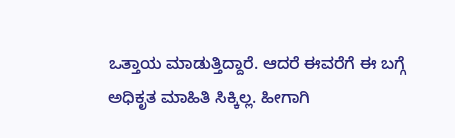ಒತ್ತಾಯ ಮಾಡುತ್ತಿದ್ದಾರೆ. ಆದರೆ ಈವರೆಗೆ ಈ ಬಗ್ಗೆ ಅಧಿಕೃತ ಮಾಹಿತಿ ಸಿಕ್ಕಿಲ್ಲ. ಹೀಗಾಗಿ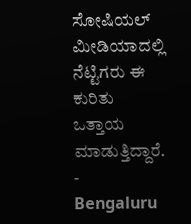ಸೋಷಿಯಲ್ ಮೀಡಿಯಾದಲ್ಲಿ ನೆಟ್ಟಿಗರು ಈ ಕುರಿತು ಒತ್ತಾಯ ಮಾಡುತ್ತಿದ್ದಾರೆ.
-
Bengaluru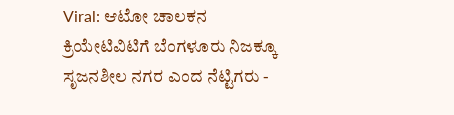Viral: ಆಟೋ ಚಾಲಕನ ಕ್ರಿಯೇಟಿವಿಟಿಗೆ ಬೆಂಗಳೂರು ನಿಜಕ್ಕೂ ಸೃಜನಶೀಲ ನಗರ ಎಂದ ನೆಟ್ಟಿಗರು -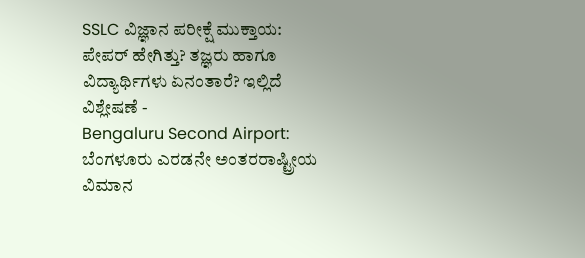SSLC ವಿಜ್ಞಾನ ಪರೀಕ್ಷೆ ಮುಕ್ತಾಯ: ಪೇಪರ್ ಹೇಗಿತ್ತು? ತಜ್ಞರು ಹಾಗೂ ವಿದ್ಯಾರ್ಥಿಗಳು ಏನಂತಾರೆ? ಇಲ್ಲಿದೆ ವಿಶ್ಲೇಷಣೆ -
Bengaluru Second Airport: ಬೆಂಗಳೂರು ಎರಡನೇ ಅಂತರರಾಷ್ಟ್ರೀಯ ವಿಮಾನ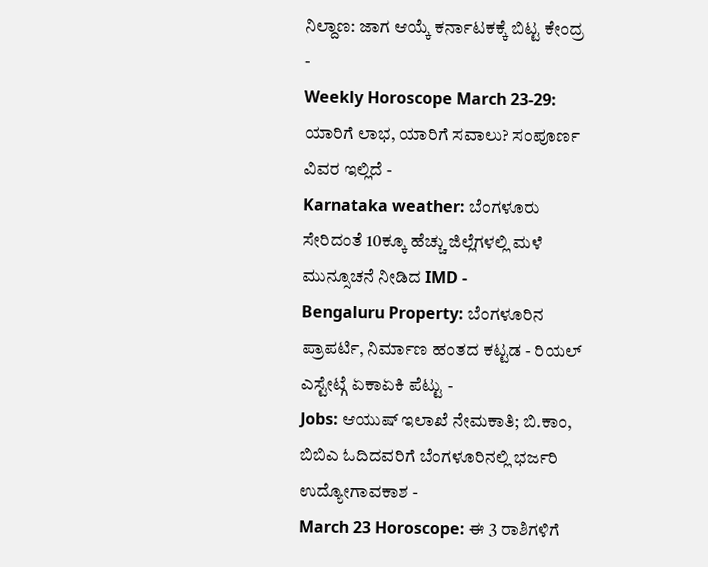ನಿಲ್ದಾಣ: ಜಾಗ ಆಯ್ಕೆ ಕರ್ನಾಟಕಕ್ಕೆ ಬಿಟ್ಟ ಕೇಂದ್ರ -
Weekly Horoscope March 23-29: ಯಾರಿಗೆ ಲಾಭ, ಯಾರಿಗೆ ಸವಾಲು? ಸಂಪೂರ್ಣ ವಿವರ ಇಲ್ಲಿದೆ -
Karnataka weather: ಬೆಂಗಳೂರು ಸೇರಿದಂತೆ 10ಕ್ಕೂ ಹೆಚ್ಚು ಜಿಲ್ಲೆಗಳಲ್ಲಿ ಮಳೆ ಮುನ್ಸೂಚನೆ ನೀಡಿದ IMD -
Bengaluru Property: ಬೆಂಗಳೂರಿನ ಪ್ರಾಪರ್ಟಿ, ನಿರ್ಮಾಣ ಹಂತದ ಕಟ್ಟಡ - ರಿಯಲ್ ಎಸ್ಟೇಟ್ಗೆ ಏಕಾಏಕಿ ಪೆಟ್ಟು -
Jobs: ಆಯುಷ್ ಇಲಾಖೆ ನೇಮಕಾತಿ; ಬಿ.ಕಾಂ, ಬಿಬಿಎ ಓದಿದವರಿಗೆ ಬೆಂಗಳೂರಿನಲ್ಲಿ ಭರ್ಜರಿ ಉದ್ಯೋಗಾವಕಾಶ -
March 23 Horoscope: ಈ 3 ರಾಶಿಗಳಿಗೆ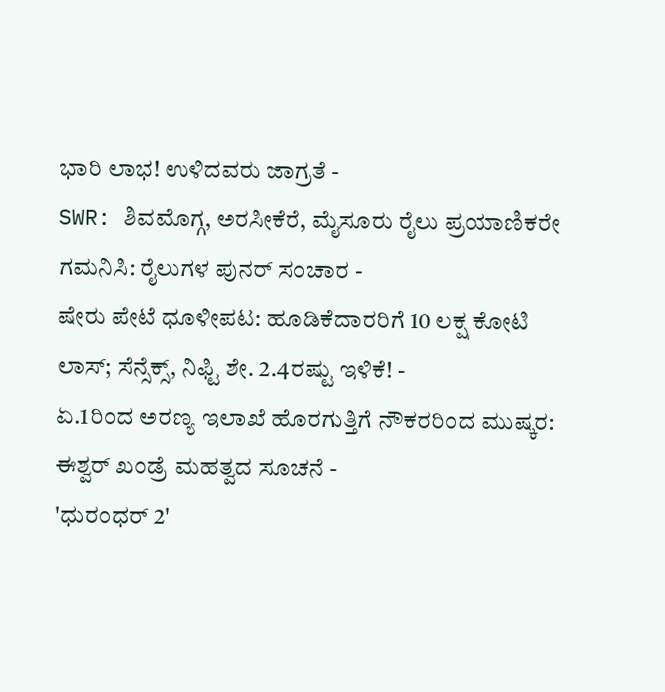ಭಾರಿ ಲಾಭ! ಉಳಿದವರು ಜಾಗ್ರತೆ -
SWR: ಶಿವಮೊಗ್ಗ, ಅರಸೀಕೆರೆ, ಮೈಸೂರು ರೈಲು ಪ್ರಯಾಣಿಕರೇ ಗಮನಿಸಿ: ರೈಲುಗಳ ಪುನರ್ ಸಂಚಾರ -
ಷೇರು ಪೇಟೆ ಧೂಳೀಪಟ: ಹೂಡಿಕೆದಾರರಿಗೆ 10 ಲಕ್ಷ ಕೋಟಿ ಲಾಸ್; ಸೆನ್ಸೆಕ್ಸ್, ನಿಫ್ಟಿ ಶೇ. 2.4ರಷ್ಟು ಇಳಿಕೆ! -
ಏ.1ರಿಂದ ಅರಣ್ಯ ಇಲಾಖೆ ಹೊರಗುತ್ತಿಗೆ ನೌಕರರಿಂದ ಮುಷ್ಕರ: ಈಶ್ವರ್ ಖಂಡ್ರೆ ಮಹತ್ವದ ಸೂಚನೆ -
'ಧುರಂಧರ್ 2'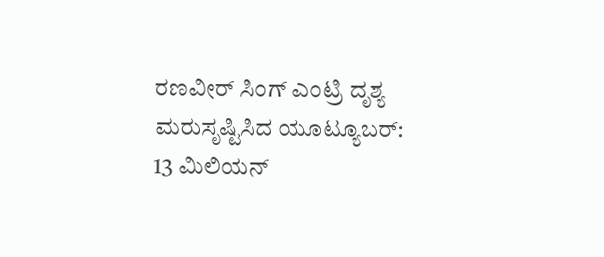ರಣವೀರ್ ಸಿಂಗ್ ಎಂಟ್ರಿ ದೃಶ್ಯ ಮರುಸೃಷ್ಟಿಸಿದ ಯೂಟ್ಯೂಬರ್: 13 ಮಿಲಿಯನ್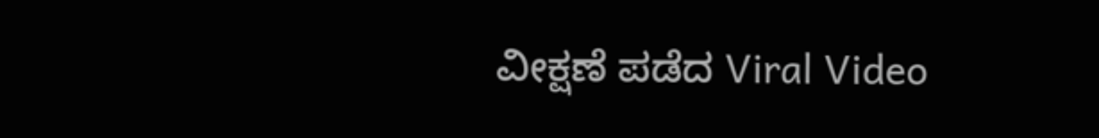ವೀಕ್ಷಣೆ ಪಡೆದ Viral Video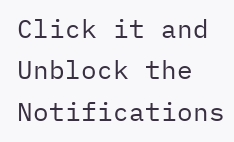Click it and Unblock the Notifications